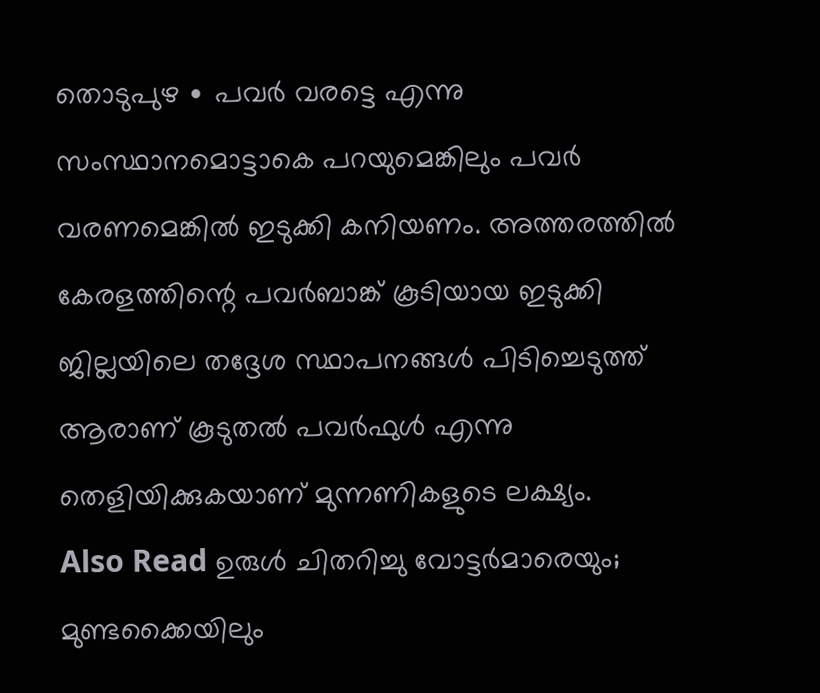തൊടുപുഴ ∙ പവർ വരട്ടെ എന്നു സംസ്ഥാനമൊട്ടാകെ പറയുമെങ്കിലും പവർ വരണമെങ്കിൽ ഇടുക്കി കനിയണം. അത്തരത്തിൽ കേരളത്തിന്റെ പവർബാങ്ക് കൂടിയായ ഇടുക്കി ജില്ലയിലെ തദ്ദേശ സ്ഥാപനങ്ങൾ പിടിച്ചെടുത്ത് ആരാണ് കൂടുതൽ പവർഫുൾ എന്നു തെളിയിക്കുകയാണ് മുന്നണികളുടെ ലക്ഷ്യം.
Also Read ഉരുൾ ചിതറിച്ചു വോട്ടർമാരെയും; മുണ്ടക്കൈയിലും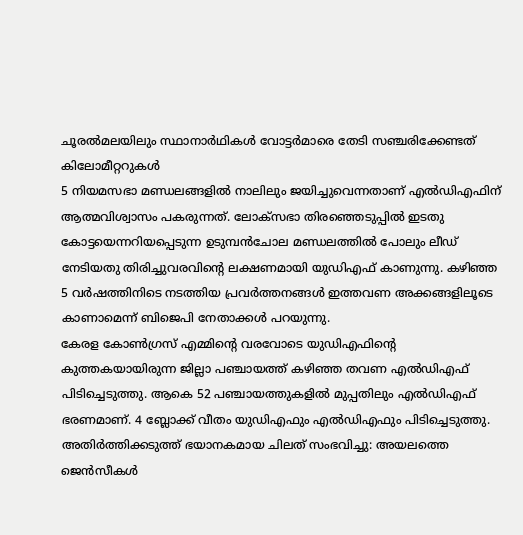ചൂരൽമലയിലും സ്ഥാനാർഥികൾ വോട്ടർമാരെ തേടി സഞ്ചരിക്കേണ്ടത് കിലോമീറ്ററുകൾ
5 നിയമസഭാ മണ്ഡലങ്ങളിൽ നാലിലും ജയിച്ചുവെന്നതാണ് എൽഡിഎഫിന് ആത്മവിശ്വാസം പകരുന്നത്. ലോക്സഭാ തിരഞ്ഞെടുപ്പിൽ ഇടതു കോട്ടയെന്നറിയപ്പെടുന്ന ഉടുമ്പൻചോല മണ്ഡലത്തിൽ പോലും ലീഡ് നേടിയതു തിരിച്ചുവരവിന്റെ ലക്ഷണമായി യുഡിഎഫ് കാണുന്നു. കഴിഞ്ഞ 5 വർഷത്തിനിടെ നടത്തിയ പ്രവർത്തനങ്ങൾ ഇത്തവണ അക്കങ്ങളിലൂടെ കാണാമെന്ന് ബിജെപി നേതാക്കൾ പറയുന്നു.
കേരള കോൺഗ്രസ് എമ്മിന്റെ വരവോടെ യുഡിഎഫിന്റെ കുത്തകയായിരുന്ന ജില്ലാ പഞ്ചായത്ത് കഴിഞ്ഞ തവണ എൽഡിഎഫ് പിടിച്ചെടുത്തു. ആകെ 52 പഞ്ചായത്തുകളിൽ മുപ്പതിലും എൽഡിഎഫ് ഭരണമാണ്. 4 ബ്ലോക്ക് വീതം യുഡിഎഫും എൽഡിഎഫും പിടിച്ചെടുത്തു.
അതിർത്തിക്കടുത്ത് ഭയാനകമായ ചിലത് സംഭവിച്ചു: അയലത്തെ ജെൻസീകൾ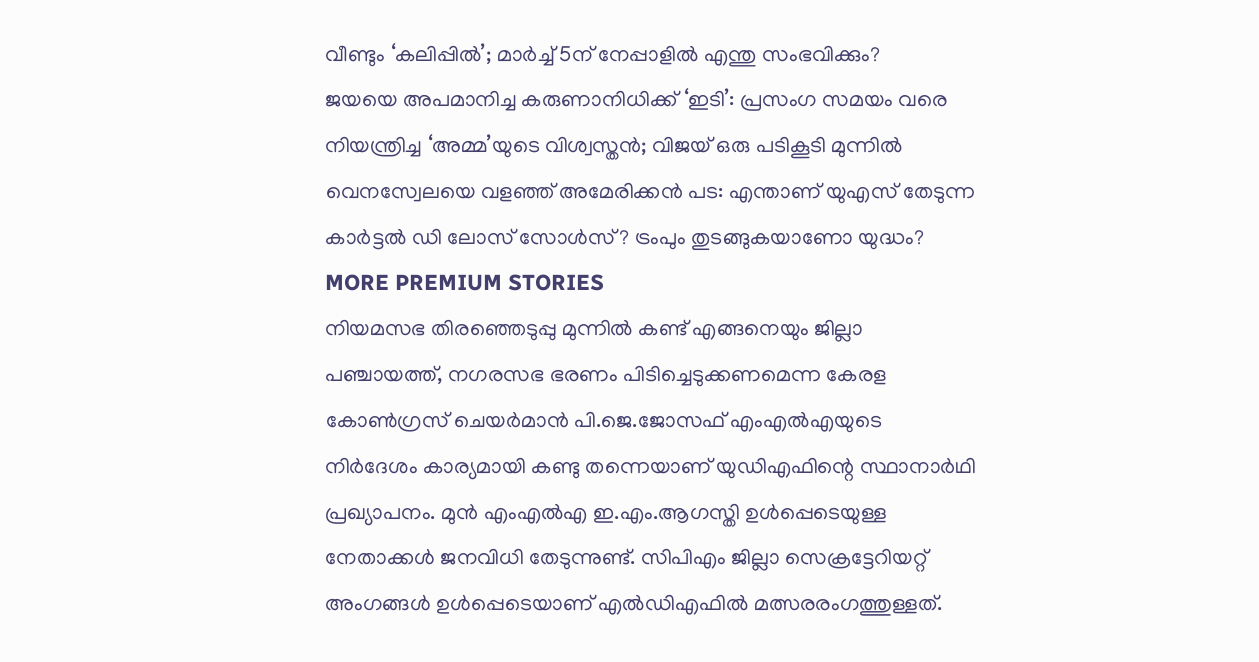വീണ്ടും ‘കലിപ്പിൽ’; മാർച്ച് 5ന് നേപ്പാളിൽ എന്തു സംഭവിക്കും?
ജയയെ അപമാനിച്ച കരുണാനിധിക്ക് ‘ഇടി’: പ്രസംഗ സമയം വരെ നിയന്ത്രിച്ച ‘അമ്മ’യുടെ വിശ്വസ്തൻ; വിജയ് ഒരു പടികൂടി മുന്നിൽ
വെനസ്വേലയെ വളഞ്ഞ് അമേരിക്കൻ പട: എന്താണ് യുഎസ് തേടുന്ന കാർട്ടൽ ഡി ലോസ് സോൾസ്? ട്രംപും തുടങ്ങുകയാണോ യുദ്ധം?
MORE PREMIUM STORIES
നിയമസഭ തിരഞ്ഞെടുപ്പു മുന്നിൽ കണ്ട് എങ്ങനെയും ജില്ലാ പഞ്ചായത്ത്, നഗരസഭ ഭരണം പിടിച്ചെടുക്കണമെന്ന കേരള കോൺഗ്രസ് ചെയർമാൻ പി.ജെ.ജോസഫ് എംഎൽഎയുടെ നിർദേശം കാര്യമായി കണ്ടു തന്നെയാണ് യുഡിഎഫിന്റെ സ്ഥാനാർഥി പ്രഖ്യാപനം. മുൻ എംഎൽഎ ഇ.എം.ആഗസ്തി ഉൾപ്പെടെയുള്ള നേതാക്കൾ ജനവിധി തേടുന്നുണ്ട്. സിപിഎം ജില്ലാ സെക്രട്ടേറിയറ്റ് അംഗങ്ങൾ ഉൾപ്പെടെയാണ് എൽഡിഎഫിൽ മത്സരരംഗത്തുള്ളത്.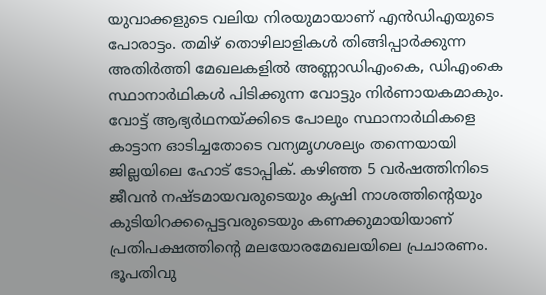യുവാക്കളുടെ വലിയ നിരയുമായാണ് എൻഡിഎയുടെ പോരാട്ടം. തമിഴ് തൊഴിലാളികൾ തിങ്ങിപ്പാർക്കുന്ന അതിർത്തി മേഖലകളിൽ അണ്ണാഡിഎംകെ, ഡിഎംകെ സ്ഥാനാർഥികൾ പിടിക്കുന്ന വോട്ടും നിർണായകമാകും.
വോട്ട് ആഭ്യർഥനയ്ക്കിടെ പോലും സ്ഥാനാർഥികളെ കാട്ടാന ഓടിച്ചതോടെ വന്യമൃഗശല്യം തന്നെയായി ജില്ലയിലെ ഹോട് ടോപ്പിക്. കഴിഞ്ഞ 5 വർഷത്തിനിടെ ജീവൻ നഷ്ടമായവരുടെയും കൃഷി നാശത്തിന്റെയും കുടിയിറക്കപ്പെട്ടവരുടെയും കണക്കുമായിയാണ് പ്രതിപക്ഷത്തിന്റെ മലയോരമേഖലയിലെ പ്രചാരണം.
ഭൂപതിവു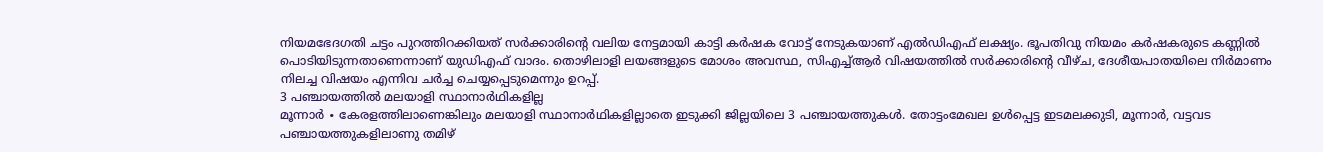നിയമഭേദഗതി ചട്ടം പുറത്തിറക്കിയത് സർക്കാരിന്റെ വലിയ നേട്ടമായി കാട്ടി കർഷക വോട്ട് നേടുകയാണ് എൽഡിഎഫ് ലക്ഷ്യം. ഭൂപതിവു നിയമം കർഷകരുടെ കണ്ണിൽ പൊടിയിടുന്നതാണെന്നാണ് യുഡിഎഫ് വാദം. തൊഴിലാളി ലയങ്ങളുടെ മോശം അവസ്ഥ, സിഎച്ച്ആർ വിഷയത്തിൽ സർക്കാരിന്റെ വീഴ്ച, ദേശീയപാതയിലെ നിർമാണം നിലച്ച വിഷയം എന്നിവ ചർച്ച ചെയ്യപ്പെടുമെന്നും ഉറപ്പ്.
3 പഞ്ചായത്തിൽ മലയാളി സ്ഥാനാർഥികളില്ല
മൂന്നാർ ∙ കേരളത്തിലാണെങ്കിലും മലയാളി സ്ഥാനാർഥികളില്ലാതെ ഇടുക്കി ജില്ലയിലെ 3 പഞ്ചായത്തുകൾ. തോട്ടംമേഖല ഉൾപ്പെട്ട ഇടമലക്കുടി, മൂന്നാർ, വട്ടവട പഞ്ചായത്തുകളിലാണു തമിഴ്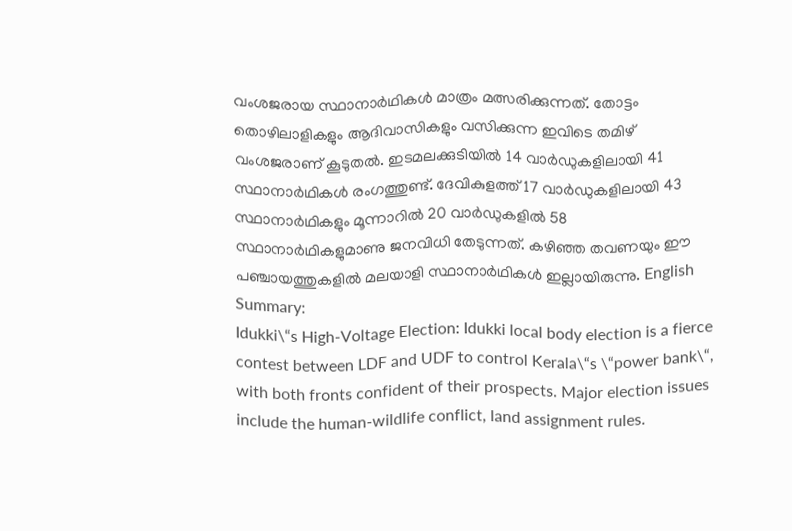വംശജരായ സ്ഥാനാർഥികൾ മാത്രം മത്സരിക്കുന്നത്. തോട്ടം തൊഴിലാളികളും ആദിവാസികളും വസിക്കുന്ന ഇവിടെ തമിഴ് വംശജരാണ് കൂടുതൽ. ഇടമലക്കുടിയിൽ 14 വാർഡുകളിലായി 41 സ്ഥാനാർഥികൾ രംഗത്തുണ്ട്. ദേവികുളത്ത് 17 വാർഡുകളിലായി 43 സ്ഥാനാർഥികളും മൂന്നാറിൽ 20 വാർഡുകളിൽ 58 സ്ഥാനാർഥികളുമാണു ജനവിധി തേടുന്നത്. കഴിഞ്ഞ തവണയും ഈ പഞ്ചായത്തുകളിൽ മലയാളി സ്ഥാനാർഥികൾ ഇല്ലായിരുന്നു. English Summary:
Idukki\“s High-Voltage Election: Idukki local body election is a fierce contest between LDF and UDF to control Kerala\“s \“power bank\“, with both fronts confident of their prospects. Major election issues include the human-wildlife conflict, land assignment rules.